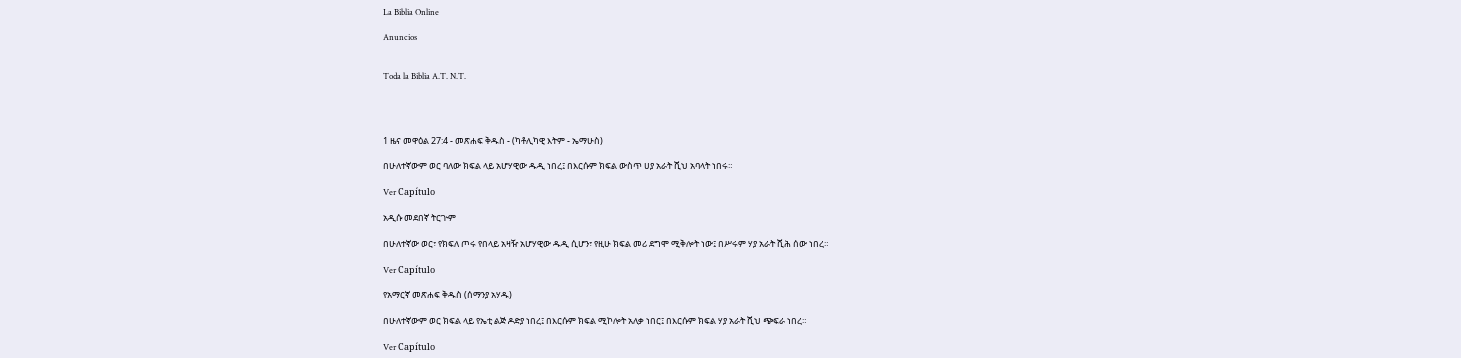La Biblia Online

Anuncios


Toda la Biblia A.T. N.T.




1 ዜና መዋዕል 27:4 - መጽሐፍ ቅዱስ - (ካቶሊካዊ እትም - ኤማሁስ)

በሁለተኛውም ወር ባለው ክፍል ላይ አሆሃዊው ዱዲ ነበረ፤ በእርሱም ክፍል ውስጥ ሀያ አራት ሺህ አባላት ነበሩ።

Ver Capítulo

አዲሱ መደበኛ ትርጒም

በሁለተኛው ወር፣ የክፍለ ጦሩ የበላይ አዛዥ አሆሃዊው ዱዲ ሲሆን፣ የዚሁ ክፍል መሪ ደግሞ ሚቅሎት ነው፤ በሥሩም ሃያ አራት ሺሕ ሰው ነበረ።

Ver Capítulo

የአማርኛ መጽሐፍ ቅዱስ (ሰማንያ አሃዱ)

በሁለተኛውም ወር ክፍል ላይ የኤቲ ልጅ ዶድያ ነበረ፤ በእርሱም ክፍል ሚኮሎት አለቃ ነበር፤ በእርሱም ክፍል ሃያ አራት ሺህ ጭፍራ ነበረ።

Ver Capítulo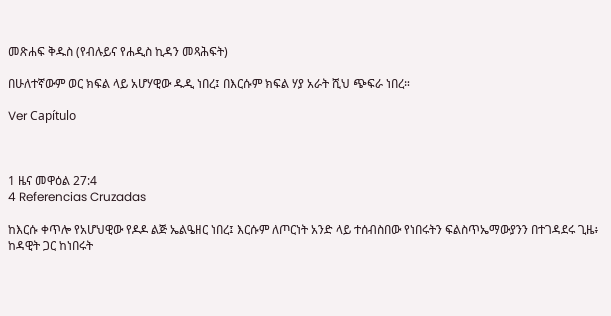መጽሐፍ ቅዱስ (የብሉይና የሐዲስ ኪዳን መጻሕፍት)

በሁለተኛውም ወር ክፍል ላይ አሆሃዊው ዱዲ ነበረ፤ በእርሱም ክፍል ሃያ አራት ሺህ ጭፍራ ነበረ።

Ver Capítulo



1 ዜና መዋዕል 27:4
4 Referencias Cruzadas

ከእርሱ ቀጥሎ የአሆህዊው የዶዶ ልጅ ኤልዔዘር ነበረ፤ እርሱም ለጦርነት አንድ ላይ ተሰብስበው የነበሩትን ፍልስጥኤማውያንን በተገዳደሩ ጊዜ፥ ከዳዊት ጋር ከነበሩት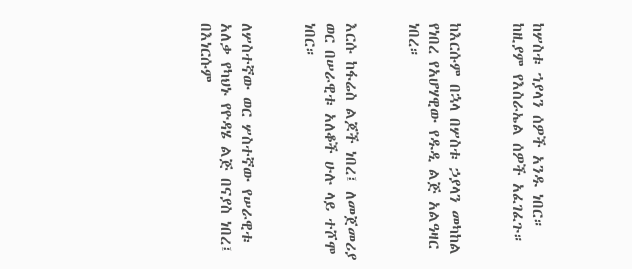ከሦስቱ ኀያላን ሰዎች አንዱ ነበር። ከዚያም የእስራኤል ሰዎች አፈገፈጉ።


ከእርሱም በኋላ በሦስቱ ኃያላን መካከል የነበረ የአሆሃዊው የዱዲ ልጅ አልዓዛር ነበረ።


እርሱ ከፋሬስ ልጆች ነበረ፤ ለመጀመሪያ ወር በሠራዊቱ አለቆች ሁሉ ላይ ተሾሞ ነበር።


ለሦስተኛው ወር ሦስተኛው የሠራዊቱ አለቃ የካህኑ የዮዳሄ ልጅ በናያስ ነበረ፤ በእነርሱም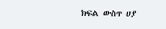ክፍል ውስጥ ሀያ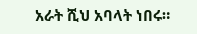አራት ሺህ አባላት ነበሩ።